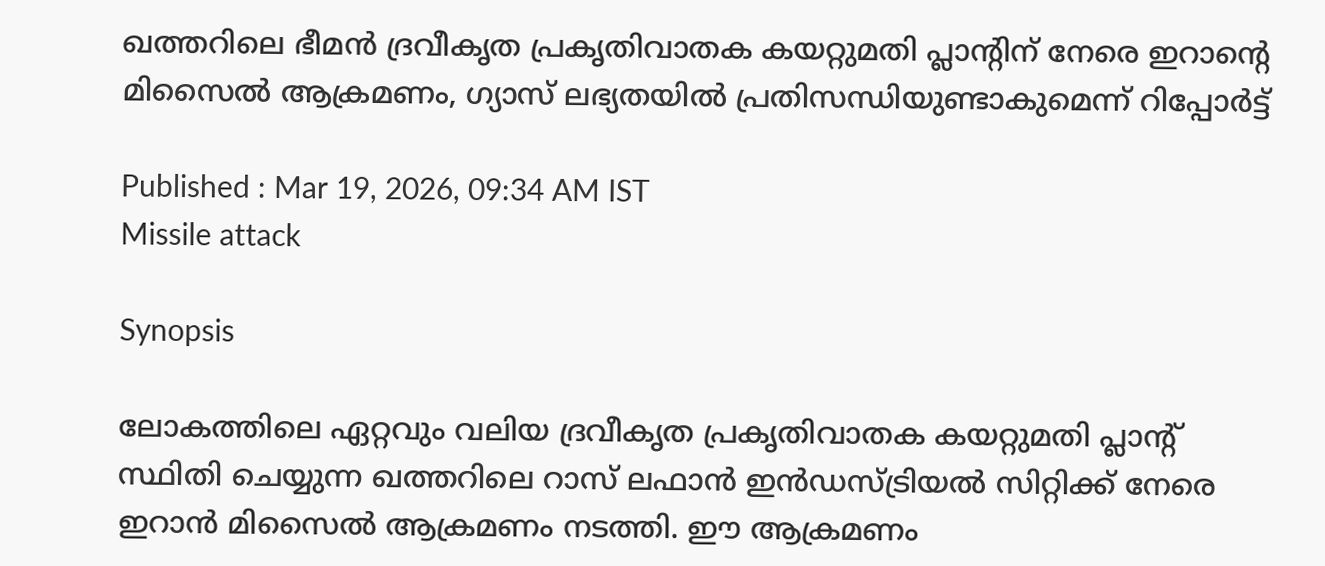ഖത്തറിലെ ഭീമൻ ദ്രവീകൃത പ്രകൃതിവാതക കയറ്റുമതി പ്ലാന്റിന് നേരെ ഇറാന്റെ മിസൈൽ ആക്രമണം, ഗ്യാസ് ലഭ്യതയിൽ പ്രതിസന്ധിയുണ്ടാകുമെന്ന് റിപ്പോർട്ട്

Published : Mar 19, 2026, 09:34 AM IST
Missile attack

Synopsis

ലോകത്തിലെ ഏറ്റവും വലിയ ദ്രവീകൃത പ്രകൃതിവാതക കയറ്റുമതി പ്ലാന്റ് സ്ഥിതി ചെയ്യുന്ന ഖത്തറിലെ റാസ് ലഫാൻ ഇൻഡസ്ട്രിയൽ സിറ്റിക്ക് നേരെ ഇറാൻ മിസൈൽ ആക്രമണം നടത്തി. ഈ ആക്രമണം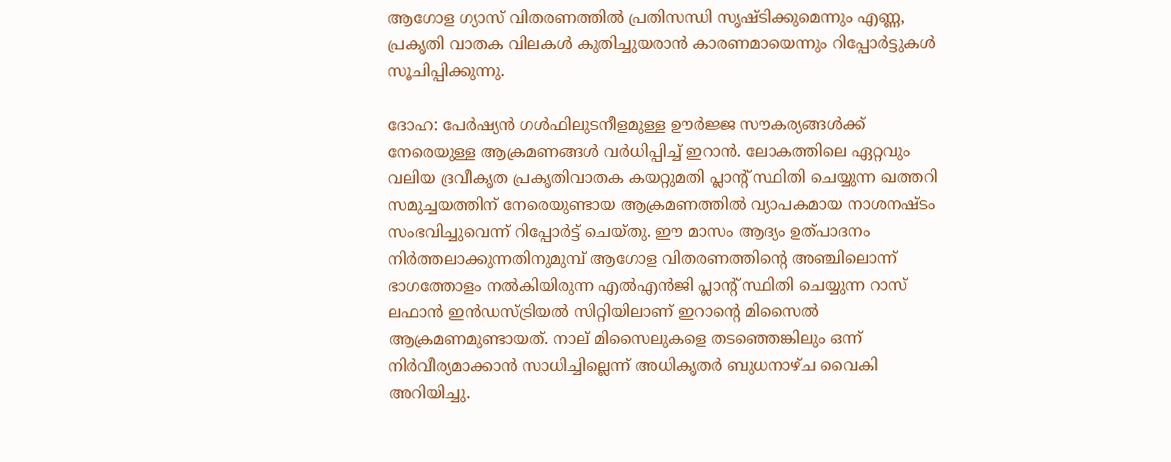ആഗോള ഗ്യാസ് വിതരണത്തിൽ പ്രതിസന്ധി സൃഷ്ടിക്കുമെന്നും എണ്ണ, പ്രകൃതി വാതക വിലകൾ കുതിച്ചുയരാൻ കാരണമായെന്നും റിപ്പോർട്ടുകൾ സൂചിപ്പിക്കുന്നു.

ദോഹ: പേർഷ്യൻ ഗൾഫിലുടനീളമുള്ള ഊർജ്ജ സൗകര്യങ്ങൾക്ക് നേരെയുള്ള ആക്രമണങ്ങൾ വർധിപ്പിച്ച് ഇറാൻ. ലോകത്തിലെ ഏറ്റവും വലിയ ദ്രവീകൃത പ്രകൃതിവാതക കയറ്റുമതി പ്ലാന്റ് സ്ഥിതി ചെയ്യുന്ന ഖത്തറി സമുച്ചയത്തിന് നേരെയുണ്ടായ ആക്രമണത്തിൽ വ്യാപകമായ നാശനഷ്ടം സംഭവിച്ചുവെന്ന് റിപ്പോർട്ട് ചെയ്തു. ഈ മാസം ആദ്യം ഉത്പാദനം നിർത്തലാക്കുന്നതിനുമുമ്പ് ആഗോള വിതരണത്തിന്റെ അഞ്ചിലൊന്ന് ഭാഗത്തോളം നൽകിയിരുന്ന എൽഎൻജി പ്ലാന്റ് സ്ഥിതി ചെയ്യുന്ന റാസ് ലഫാൻ ഇൻഡസ്ട്രിയൽ സിറ്റിയിലാണ് ഇറാന്റെ മിസൈൽ ആക്രമണമുണ്ടായത്. നാല് മിസൈലുകളെ തടഞ്ഞെങ്കിലും ഒന്ന് നിർവീര്യമാക്കാൻ സാധിച്ചില്ലെന്ന് അധികൃതർ ബുധനാഴ്ച വൈകി അറിയിച്ചു.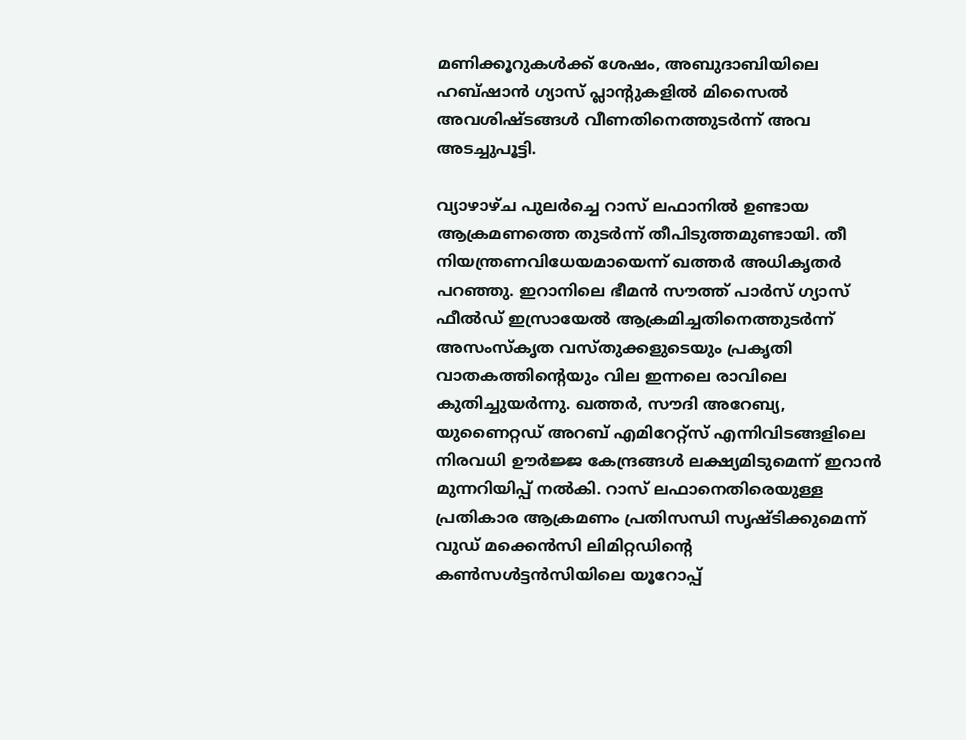മണിക്കൂറുകൾക്ക് ശേഷം, അബുദാബിയിലെ ഹബ്ഷാൻ ഗ്യാസ് പ്ലാന്റുകളിൽ മിസൈൽ അവശിഷ്ടങ്ങൾ വീണതിനെത്തുടർന്ന് അവ അടച്ചുപൂട്ടി.

വ്യാഴാഴ്ച പുലർച്ചെ റാസ് ലഫാനിൽ ഉണ്ടായ ആക്രമണത്തെ തുടർന്ന് തീപിടുത്തമുണ്ടായി. തീ നിയന്ത്രണവിധേയമായെന്ന് ഖത്തർ അധികൃതർ പറഞ്ഞു. ഇറാനിലെ ഭീമൻ സൗത്ത് പാർസ് ഗ്യാസ് ഫീൽഡ് ഇസ്രായേൽ ആക്രമിച്ചതിനെത്തുടർന്ന് അസംസ്കൃത വസ്തുക്കളുടെയും പ്രകൃതി വാതകത്തിന്റെയും വില ഇന്നലെ രാവിലെ കുതിച്ചുയർന്നു. ഖത്തർ, സൗദി അറേബ്യ, യുണൈറ്റഡ് അറബ് എമിറേറ്റ്സ് എന്നിവിടങ്ങളിലെ നിരവധി ഊർജ്ജ കേന്ദ്രങ്ങൾ ലക്ഷ്യമിടുമെന്ന് ഇറാൻ മുന്നറിയിപ്പ് നൽകി. റാസ് ലഫാനെതിരെയുള്ള പ്രതികാര ആക്രമണം പ്രതിസന്ധി സൃഷ്ടിക്കുമെന്ന് വുഡ് മക്കെൻസി ലിമിറ്റഡിന്റെ കൺസൾട്ടൻസിയിലെ യൂറോപ്പ്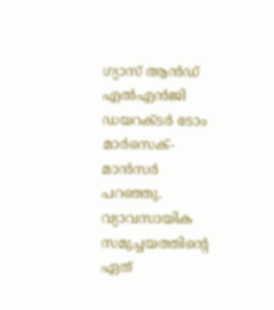ഗ്യാസ് ആൻഡ് എൽഎൻജി ഡയറക്ടർ ടോം മാർസെക്-മാൻസർ പറഞ്ഞു. വ്യാവസായിക സമുച്ചയത്തിന്റെ ഏത്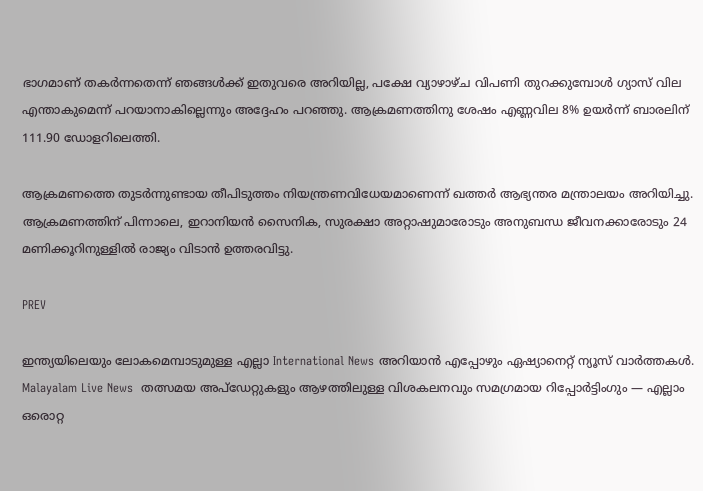ഭാഗമാണ് തകർന്നതെന്ന് ഞങ്ങൾക്ക് ഇതുവരെ അറിയില്ല, പക്ഷേ വ്യാഴാഴ്ച വിപണി തുറക്കുമ്പോൾ ഗ്യാസ് വില എന്താകുമെന്ന് പറയാനാകില്ലെന്നും അദ്ദേഹം പറഞ്ഞു. ആക്രമണത്തിനു ശേഷം എണ്ണവില 8% ഉയർന്ന് ബാരലിന് 111.90 ഡോളറിലെത്തി.

ആക്രമണത്തെ തുടർന്നുണ്ടായ തീപിടുത്തം നിയന്ത്രണവിധേയമാണെന്ന് ഖത്തർ ആഭ്യന്തര മന്ത്രാലയം അറിയിച്ചു. ആക്രമണത്തിന് പിന്നാലെ, ഇറാനിയൻ സൈനിക, സുരക്ഷാ അറ്റാഷുമാരോടും അനുബന്ധ ജീവനക്കാരോടും 24 മണിക്കൂറിനുള്ളിൽ രാജ്യം വിടാൻ ഉത്തരവിട്ടു.

PREV

ഇന്ത്യയിലെയും ലോകമെമ്പാടുമുള്ള എല്ലാ International News അറിയാൻ എപ്പോഴും ഏഷ്യാനെറ്റ് ന്യൂസ് വാർത്തകൾ. Malayalam Live News  തത്സമയ അപ്‌ഡേറ്റുകളും ആഴത്തിലുള്ള വിശകലനവും സമഗ്രമായ റിപ്പോർട്ടിംഗും — എല്ലാം ഒരൊറ്റ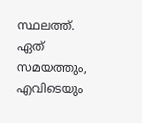സ്ഥലത്ത്. ഏത് സമയത്തും, എവിടെയും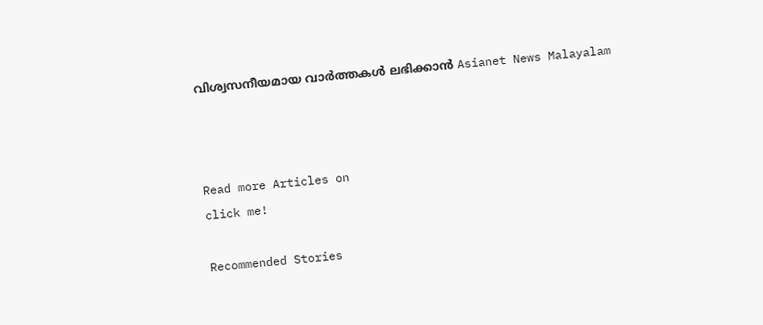വിശ്വസനീയമായ വാർത്തകൾ ലഭിക്കാൻ Asianet News Malayalam



Read more Articles on
click me!

Recommended Stories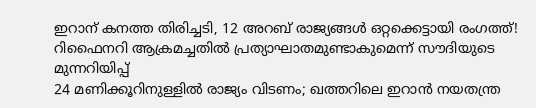ഇറാന് കനത്ത തിരിച്ചടി, 12 അറബ് രാജ്യങ്ങൾ ഒറ്റക്കെട്ടായി രംഗത്ത്! റിഫൈനറി ആക്രമച്ചതിൽ പ്രത്യാഘാതമുണ്ടാകുമെന്ന് സൗദിയുടെ മുന്നറിയിപ്പ്
24 മണിക്കൂറിനുള്ളിൽ രാജ്യം വിടണം; ഖത്തറിലെ ഇറാൻ നയതന്ത്ര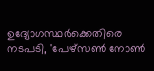ഉദ്യോഗസ്ഥർക്കെതിരെ നടപടി, 'പേഴ്സൺ നോൺ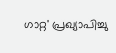ഗാറ്റ' പ്രഖ്യാപിച്ചു